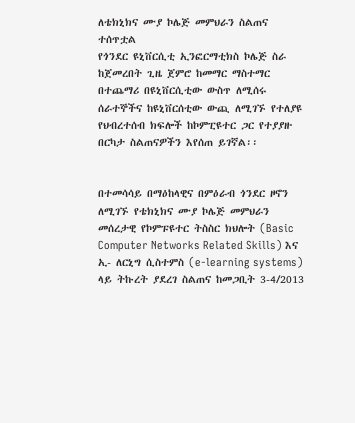ለቴክኒክና ሙያ ኮሌጅ መምህራን ስልጠና ተሰጥቷል
የጎንደር ዩኒቨርሲቲ ኢንፎርማቲክስ ኮሌጅ ስራ ከጀመረበት ጊዜ ጀምሮ ከመማር ማስተማር በተጨማሪ በዩኒቨርሲቲው ውስጥ ለሚሰሩ ሰራተኞችና ከዩኒቨርሰቲው ውጪ ለሚገኙ የተለያዩ የህብረተሰብ ክፍሎች ከኮምፒዩተር ጋር የተያያዙ በርካታ ስልጠናዎችን እየሰጠ ይገኛል፡፡


በተመሳሳይ በማዕከላዊና በምዕራብ ጎንደር ዞኖን ለሚገኙ የቴክኒክና ሙያ ኮሌጅ መምህራን መሰረታዊ የኮምፑዩተር ትስስር ክህሎት (Basic Computer Networks Related Skills) እና ኢ- ለርኒግ ሲስተምስ (e-learning systems) ላይ ትኩረት ያደረገ ስልጠና ከመጋቢት 3-4/2013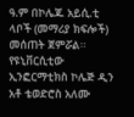ዓ.ም በኮሌጁ አይሲ.ቲ ላቦች (መማሪያ ክፍሎች) መሰጠት ጀምሯል፡፡
የዩኒቨርሲቲው ኢንፎርማቲክስ ኮሌጅ ዲን አቶ ቴወድሮስ አለሙ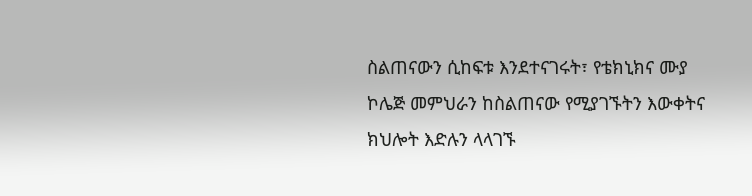ስልጠናውን ሲከፍቱ እንደተናገሩት፣ የቴክኒክና ሙያ ኮሌጅ መምህራን ከስልጠናው የሚያገኙትን እውቀትና ክህሎት እድሉን ላላገኙ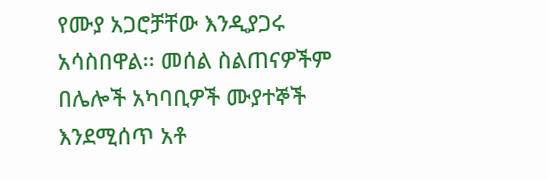የሙያ አጋሮቻቸው እንዲያጋሩ አሳስበዋል፡፡ መሰል ስልጠናዎችም በሌሎች አካባቢዎች ሙያተኞች እንደሚሰጥ አቶ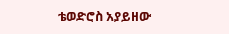ቴወድሮስ አያይዘው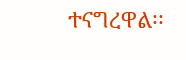ተናግረዋል፡፡